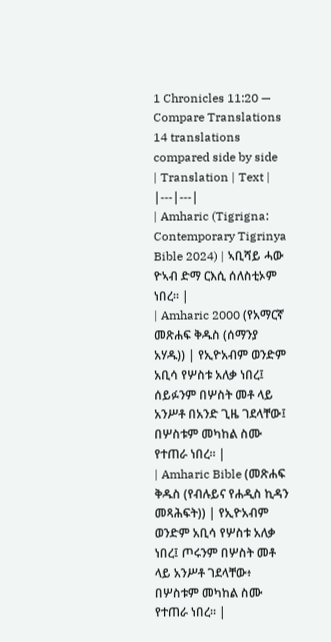1 Chronicles 11:20 — Compare Translations
14 translations compared side by side
| Translation | Text |
|---|---|
| Amharic (Tigrigna: Contemporary Tigrinya Bible 2024) | ኣቢሻይ ሓው ዮኣብ ድማ ርእሲ ሰለስቲኦም ነበረ። |
| Amharic 2000 (የአማርኛ መጽሐፍ ቅዱስ (ሰማንያ አሃዱ)) | የኢዮአብም ወንድም አቢሳ የሦስቱ አለቃ ነበረ፤ ሰይፉንም በሦስት መቶ ላይ አንሥቶ በአንድ ጊዜ ገደላቸው፤ በሦስቱም መካከል ስሙ የተጠራ ነበረ። |
| Amharic Bible (መጽሐፍ ቅዱስ (የብሉይና የሐዲስ ኪዳን መጻሕፍት)) | የኢዮአብም ወንድም አቢሳ የሦስቱ አለቃ ነበረ፤ ጦሩንም በሦስት መቶ ላይ አንሥቶ ገደላቸው፥ በሦስቱም መካከል ስሙ የተጠራ ነበረ። |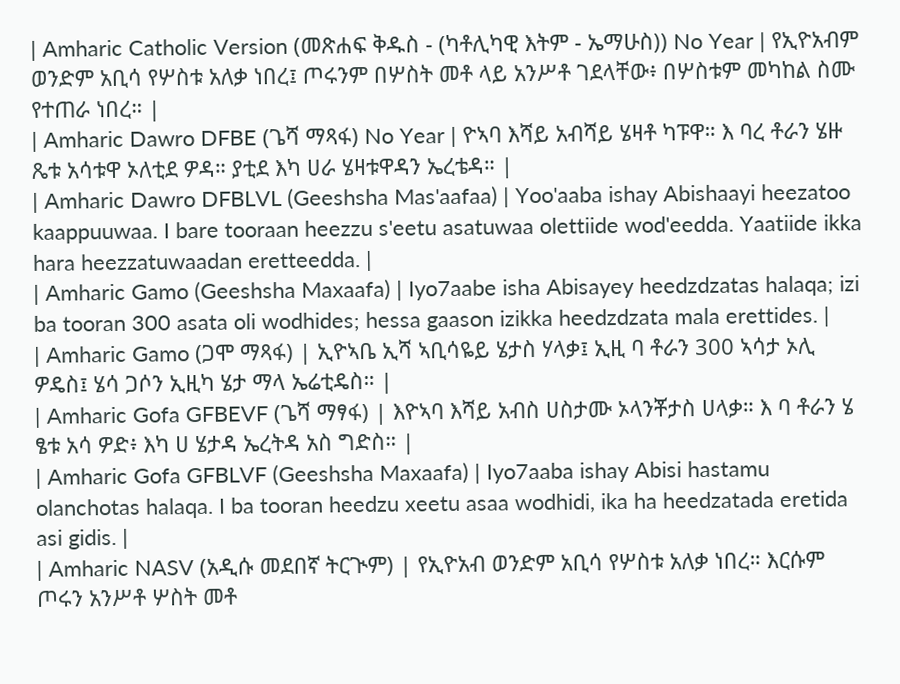| Amharic Catholic Version (መጽሐፍ ቅዱስ - (ካቶሊካዊ እትም - ኤማሁስ)) No Year | የኢዮአብም ወንድም አቢሳ የሦስቱ አለቃ ነበረ፤ ጦሩንም በሦስት መቶ ላይ አንሥቶ ገደላቸው፥ በሦስቱም መካከል ስሙ የተጠራ ነበረ። |
| Amharic Dawro DFBE (ጌሻ ማጻፋ) No Year | ዮኣባ እሻይ አብሻይ ሄዛቶ ካፑዋ። እ ባረ ቶራን ሄዙ ጼቱ አሳቱዋ ኦለቲደ ዎዳ። ያቲደ እካ ሀራ ሄዛቱዋዳን ኤረቴዳ። |
| Amharic Dawro DFBLVL (Geeshsha Mas'aafaa) | Yoo'aaba ishay Abishaayi heezatoo kaappuuwaa. I bare tooraan heezzu s'eetu asatuwaa olettiide wod'eedda. Yaatiide ikka hara heezzatuwaadan eretteedda. |
| Amharic Gamo (Geeshsha Maxaafa) | Iyo7aabe isha Abisayey heedzdzatas halaqa; izi ba tooran 300 asata oli wodhides; hessa gaason izikka heedzdzata mala erettides. |
| Amharic Gamo (ጋሞ ማጻፋ) | ኢዮኣቤ ኢሻ ኣቢሳዬይ ሄታስ ሃላቃ፤ ኢዚ ባ ቶራን 300 ኣሳታ ኦሊ ዎዴስ፤ ሄሳ ጋሶን ኢዚካ ሄታ ማላ ኤሬቲዴስ። |
| Amharic Gofa GFBEVF (ጌሻ ማፃፋ) | እዮኣባ እሻይ አብስ ሀስታሙ ኦላንቾታስ ሀላቃ። እ ባ ቶራን ሄ ፄቱ አሳ ዎድ፥ እካ ሀ ሄታዳ ኤረትዳ አስ ግድስ። |
| Amharic Gofa GFBLVF (Geeshsha Maxaafa) | Iyo7aaba ishay Abisi hastamu olanchotas halaqa. I ba tooran heedzu xeetu asaa wodhidi, ika ha heedzatada eretida asi gidis. |
| Amharic NASV (አዲሱ መደበኛ ትርጒም) | የኢዮአብ ወንድም አቢሳ የሦስቱ አለቃ ነበረ። እርሱም ጦሩን አንሥቶ ሦስት መቶ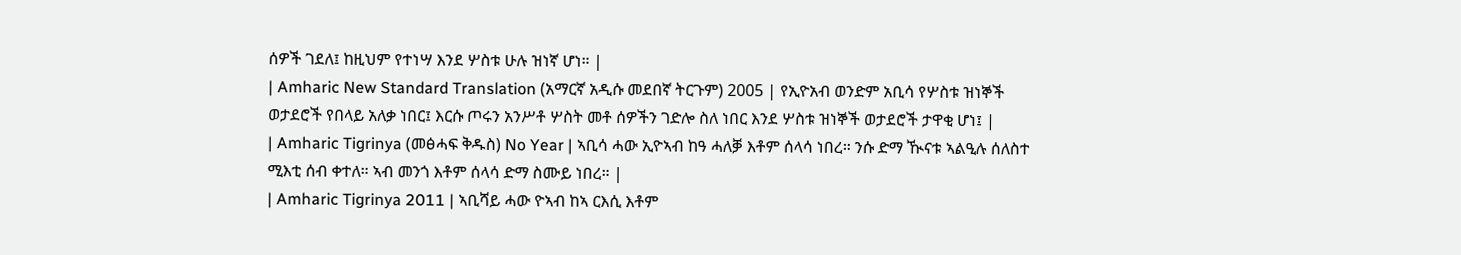ሰዎች ገደለ፤ ከዚህም የተነሣ እንደ ሦስቱ ሁሉ ዝነኛ ሆነ። |
| Amharic New Standard Translation (አማርኛ አዲሱ መደበኛ ትርጉም) 2005 | የኢዮአብ ወንድም አቢሳ የሦስቱ ዝነኞች ወታደሮች የበላይ አለቃ ነበር፤ እርሱ ጦሩን አንሥቶ ሦስት መቶ ሰዎችን ገድሎ ስለ ነበር እንደ ሦስቱ ዝነኞች ወታደሮች ታዋቂ ሆነ፤ |
| Amharic Tigrinya (መፅሓፍ ቅዱስ) No Year | ኣቢሳ ሓው ኢዮኣብ ከዓ ሓለቓ እቶም ሰላሳ ነበረ። ንሱ ድማ ዂናቱ ኣልዒሉ ሰለስተ ሚእቲ ሰብ ቀተለ። ኣብ መንጎ እቶም ሰላሳ ድማ ስሙይ ነበረ። |
| Amharic Tigrinya 2011 | ኣቢሻይ ሓው ዮኣብ ከኣ ርእሲ እቶም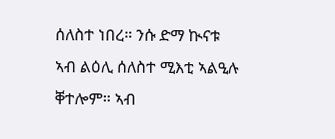ሰለስተ ነበረ። ንሱ ድማ ኲናቱ ኣብ ልዕሊ ሰለስተ ሚእቲ ኣልዒሉ ቐተሎም። ኣብ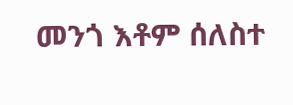መንጎ እቶም ሰለስተ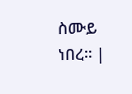ስሙይ ነበረ። |